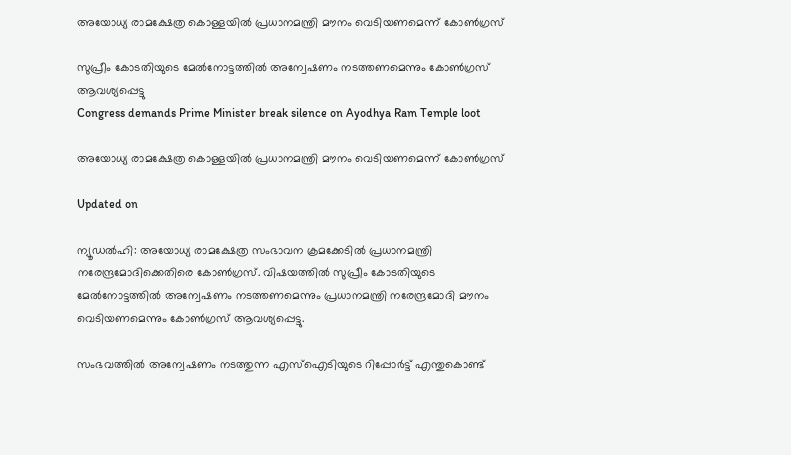അയോധ്യ രാമക്ഷേത്ര കൊള്ളയിൽ പ്രധാനമന്ത്രി മൗനം വെടിയണമെന്ന് കോൺഗ്രസ്

സുപ്രീം കോടതിയുടെ മേൽനോട്ടത്തിൽ അന്വേഷണം നടത്തണമെന്നും കോൺഗ്രസ് ആവശ്യപ്പെട്ടു
Congress demands Prime Minister break silence on Ayodhya Ram Temple loot

അയോധ്യ രാമക്ഷേത്ര കൊള്ളയിൽ പ്രധാനമന്ത്രി മൗനം വെടിയണമെന്ന് കോൺഗ്രസ്

Updated on

ന്യൂഡൽഹി: അയോധ്യ രാമക്ഷേത്ര സംഭാവന ക്രമക്കേടിൽ പ്രധാനമന്ത്രി നരേന്ദ്രമോദിക്കെതിരെ കോൺഗ്രസ്. വിഷയത്തിൽ സുപ്രീം കോടതിയുടെ മേൽനോട്ടത്തിൽ അന്വേഷണം നടത്തണമെന്നും പ്രധാനമന്ത്രി നരേന്ദ്രമോദി മൗനം വെടിയണമെന്നും കോൺഗ്രസ് ആവശ്യപ്പെട്ടു.

സംഭവത്തിൽ അന്വേഷണം നടത്തുന്ന എസ്ഐടിയുടെ റിപ്പോർട്ട് എന്തുകൊണ്ട്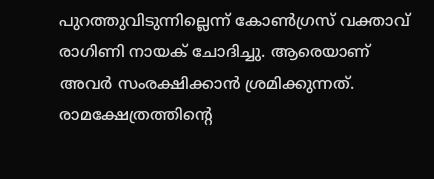പുറത്തുവിടുന്നില്ലെന്ന് കോൺഗ്രസ് വക്താവ് രാഗിണി നായക് ചോദിച്ചു. ആരെയാണ് അവർ സംരക്ഷിക്കാൻ ശ്രമിക്കുന്നത്. രാമക്ഷേത്രത്തിന്‍റെ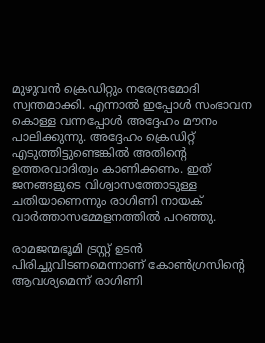മുഴുവൻ ക്രെഡിറ്റും നരേന്ദ്രമോദി സ്വന്തമാക്കി. എന്നാൽ ഇപ്പോൾ സംഭാവന കൊള്ള വന്നപ്പോൾ അദ്ദേഹം മൗനം പാലിക്കുന്നു. അദ്ദേഹം ക്രെഡിറ്റ് എടുത്തിട്ടുണ്ടെങ്കിൽ അതിന്‍റെ ഉത്തരവാദിത്വം കാണിക്കണം. ഇത് ജനങ്ങളുടെ വിശ്വാസത്തോടുള്ള ചതിയാണെന്നും രാഗിണി നായക് വാർത്താസമ്മേളനത്തിൽ പറഞ്ഞു.

രാമജന്മഭൂമി ട്രസ്റ്റ് ഉടൻ പിരിച്ചുവിടണമെന്നാണ് കോൺഗ്രസിന്‍റെ ആവശ്യമെന്ന് രാഗിണി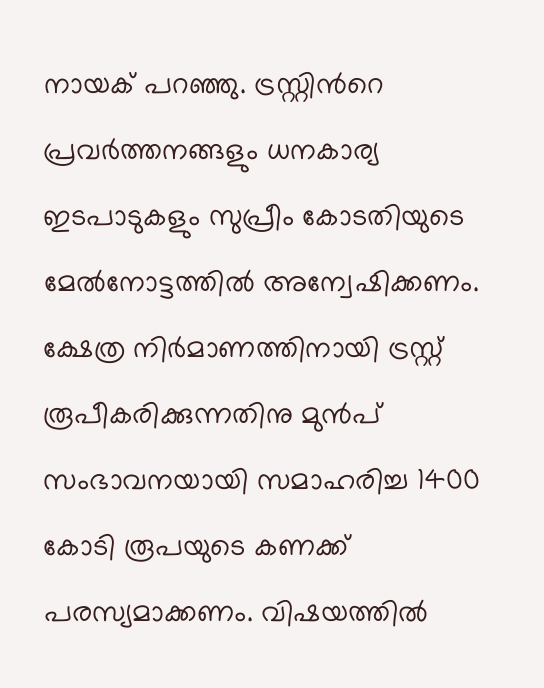നായക് പറഞ്ഞു. ട്രസ്റ്റിന്‍റെ പ്രവർത്തനങ്ങളും ധനകാര്യ ഇടപാടുകളും സുപ്രീം കോടതിയുടെ മേൽനോട്ടത്തിൽ അന്വേഷിക്കണം. ക്ഷേത്ര നിർമാണത്തിനായി ട്രസ്റ്റ് രൂപീകരിക്കുന്നതിനു മുൻപ് സംഭാവനയായി സമാഹരിച്ച 1400 കോടി രൂപയുടെ കണക്ക് പരസ്യമാക്കണം. വിഷയത്തിൽ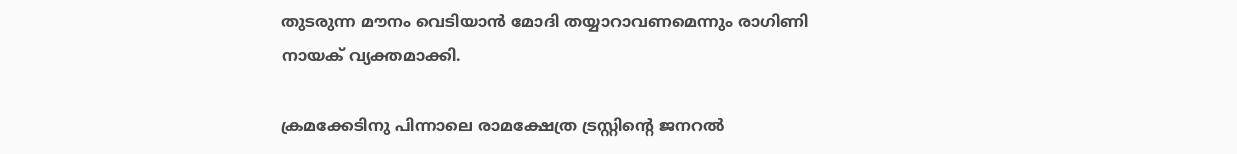തുടരുന്ന മൗനം വെടിയാൻ മോദി തയ്യാറാവണമെന്നും രാഗിണി നായക് വ്യക്തമാക്കി.

ക്രമക്കേടിനു പിന്നാലെ രാമക്ഷേത്ര ട്രസ്റ്റിന്‍റെ ജനറൽ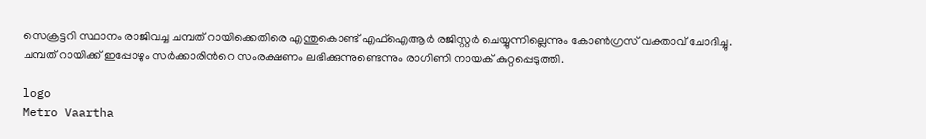സെക്രട്ടറി സ്ഥാനം രാജിവച്ച ചമ്പത് റായിക്കെതിരെ എന്തുകൊണ്ട് എഫ്ഐആർ രജിസ്റ്റർ ചെയ്യുന്നില്ലെന്നും കോൺഗ്രസ് വക്താവ് ചോദിച്ചു. ചമ്പത് റായിക്ക് ഇപ്പോഴും സർക്കാരിന്‍റെ സംരക്ഷണം ലഭിക്കുന്നുണ്ടെന്നും രാഗിണി നായക് കുറ്റപ്പെടുത്തി.

logo
Metro Vaartha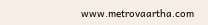www.metrovaartha.com